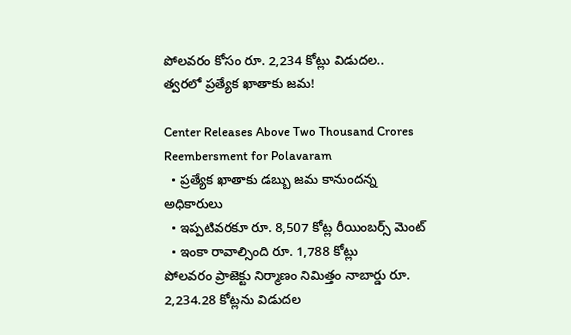పోలవరం కోసం రూ. 2,234 కోట్లు విడుదల.. త్వరలో ప్రత్యేక ఖాతాకు జమ!

Center Releases Above Two Thousand Crores Reembersment for Polavaram
  • ప్రత్యేక ఖాతాకు డబ్బు జమ కానుందన్న అధికారులు
  • ఇప్పటివరకూ రూ. 8,507 కోట్ల రీయింబర్స్ మెంట్
  • ఇంకా రావాల్సింది రూ. 1,788 కోట్లు
పోలవరం ప్రాజెక్టు నిర్మాణం నిమిత్తం నాబార్డు రూ. 2,234.28 కోట్లను విడుదల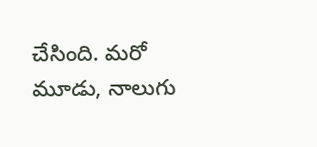చేసింది. మరో మూడు, నాలుగు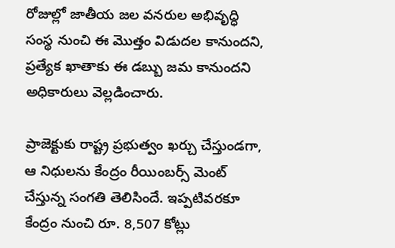రోజుల్లో జాతీయ జల వనరుల అభివృద్ధి సంస్థ నుంచి ఈ మొత్తం విడుదల కానుందని, ప్రత్యేక ఖాతాకు ఈ డబ్బు జమ కానుందని అధికారులు వెల్లడించారు.

ప్రాజెక్టుకు రాష్ట్ర ప్రభుత్వం ఖర్చు చేస్తుండగా, ఆ నిధులను కేంద్రం రీయింబర్స్ మెంట్ చేస్తున్న సంగతి తెలిసిందే. ఇప్పటివరకూ కేంద్రం నుంచి రూ. 8,507 కోట్లు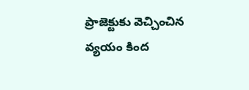ప్రాజెక్టుకు వెచ్చించిన వ్యయం కింద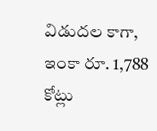విడుదల కాగా, ఇంకా రూ. 1,788 కోట్లు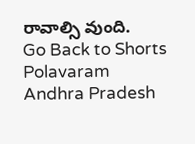రావాల్సి వుంది.
Go Back to Shorts
Polavaram
Andhra Pradesh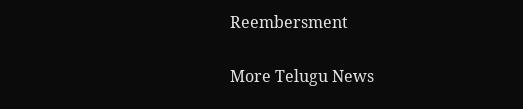Reembersment

More Telugu News